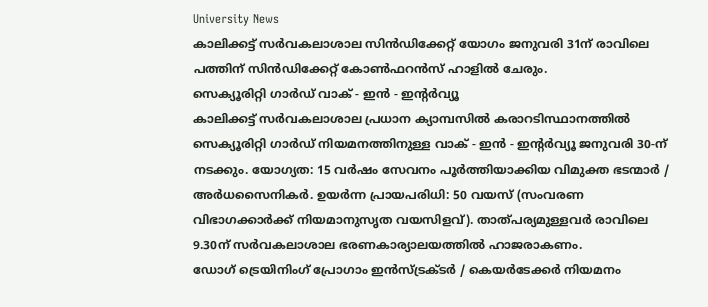University News
കാലിക്കട്ട് സർവകലാശാല സിൻഡിക്കേറ്റ് യോഗം ജനുവരി 31ന് രാവിലെ പത്തിന് സിൻഡിക്കേറ്റ് കോൺഫറൻസ് ഹാളിൽ ചേരും.
സെക്യൂരിറ്റി ഗാർഡ് വാക് - ഇൻ - ഇന്റർവ്യൂ
കാലിക്കട്ട് സർവകലാശാല പ്രധാന ക്യാമ്പസിൽ കരാറടിസ്ഥാനത്തിൽ സെക്യൂരിറ്റി ഗാർഡ് നിയമനത്തിനുള്ള വാക് - ഇൻ - ഇന്റർവ്യൂ ജനുവരി 30-ന് നടക്കും. യോഗ്യത: 15 വർഷം സേവനം പൂർത്തിയാക്കിയ വിമുക്ത ഭടന്മാർ / അർധസൈനികർ. ഉയർന്ന പ്രായപരിധി: 50 വയസ് (സംവരണ വിഭാഗക്കാർക്ക് നിയമാനുസൃത വയസിളവ്). താത്പര്യമുള്ളവർ രാവിലെ 9.30ന് സർവകലാശാല ഭരണകാര്യാലയത്തിൽ ഹാജരാകണം.
ഡോഗ് ട്രെയിനിംഗ് പ്രോഗാം ഇൻസ്ട്രക്ടർ / കെയർടേക്കർ നിയമനം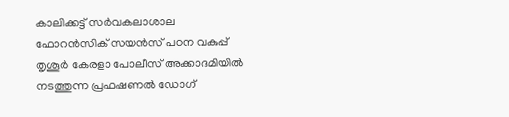കാലിക്കട്ട് സർവകലാശാല ഫോറൻസിക് സയൻസ് പഠന വകുപ്പ് തൃശൂർ കേരളാ പോലീസ് അക്കാദമിയിൽ നടത്തുന്ന പ്രഫഷണൽ ഡോഗ്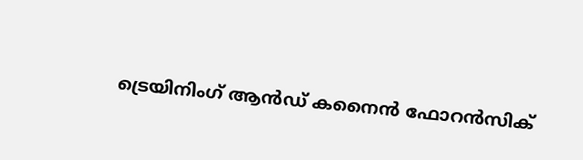ട്രെയിനിംഗ് ആൻഡ് കനൈൻ ഫോറൻസിക്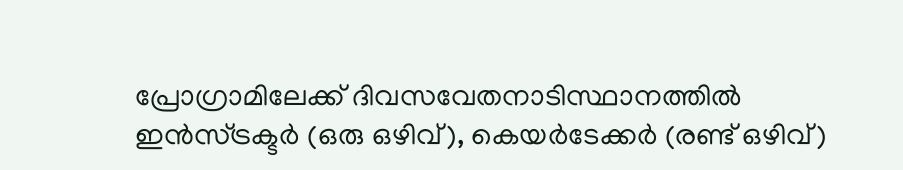പ്രോഗ്രാമിലേക്ക് ദിവസവേതനാടിസ്ഥാനത്തിൽ ഇൻസ്ട്രക്ടർ (ഒരു ഒഴിവ്), കെയർടേക്കർ (രണ്ട് ഒഴിവ്)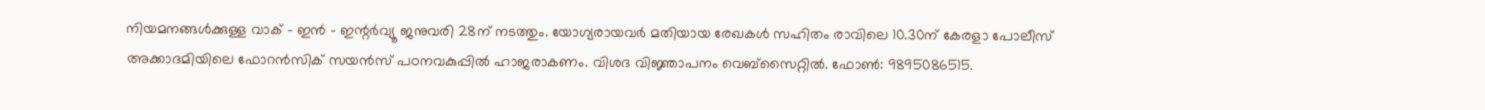നിയമനങ്ങൾക്കുള്ള വാക് - ഇൻ - ഇന്റർവ്യൂ ജനുവരി 28ന് നടത്തും. യോഗ്യരായവർ മതിയായ രേഖകൾ സഹിതം രാവിലെ 10.30ന് കേരളാ പോലീസ് അക്കാദമിയിലെ ഫോറൻസിക് സയൻസ് പഠനവകുപ്പിൽ ഹാജരാകണം. വിശദ വിജ്ഞാപനം വെബ്സൈറ്റിൽ. ഫോൺ: 9895086515.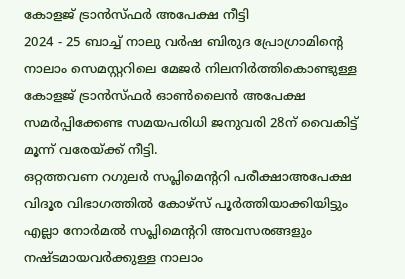കോളജ് ട്രാൻസ്ഫർ അപേക്ഷ നീട്ടി
2024 - 25 ബാച്ച് നാലു വർഷ ബിരുദ പ്രോഗ്രാമിന്റെ നാലാം സെമസ്റ്ററിലെ മേജർ നിലനിർത്തികൊണ്ടുള്ള കോളജ് ട്രാൻസ്ഫർ ഓൺലൈൻ അപേക്ഷ സമർപ്പിക്കേണ്ട സമയപരിധി ജനുവരി 28ന് വൈകിട്ട് മൂന്ന് വരേയ്ക്ക് നീട്ടി.
ഒറ്റത്തവണ റഗുലർ സപ്ലിമെന്ററി പരീക്ഷാഅപേക്ഷ
വിദൂര വിഭാഗത്തിൽ കോഴ്സ് പൂർത്തിയാക്കിയിട്ടും എല്ലാ നോർമൽ സപ്ലിമെന്ററി അവസരങ്ങളും നഷ്ടമായവർക്കുള്ള നാലാം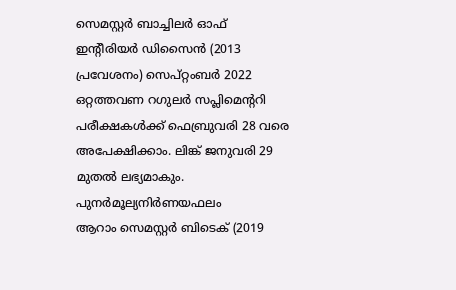സെമസ്റ്റർ ബാച്ചിലർ ഓഫ് ഇന്റീരിയർ ഡിസൈൻ (2013 പ്രവേശനം) സെപ്റ്റംബർ 2022 ഒറ്റത്തവണ റഗുലർ സപ്ലിമെന്ററി പരീക്ഷകൾക്ക് ഫെബ്രുവരി 28 വരെ അപേക്ഷിക്കാം. ലിങ്ക് ജനുവരി 29 മുതൽ ലഭ്യമാകും.
പുനർമൂല്യനിർണയഫലം
ആറാം സെമസ്റ്റർ ബിടെക് (2019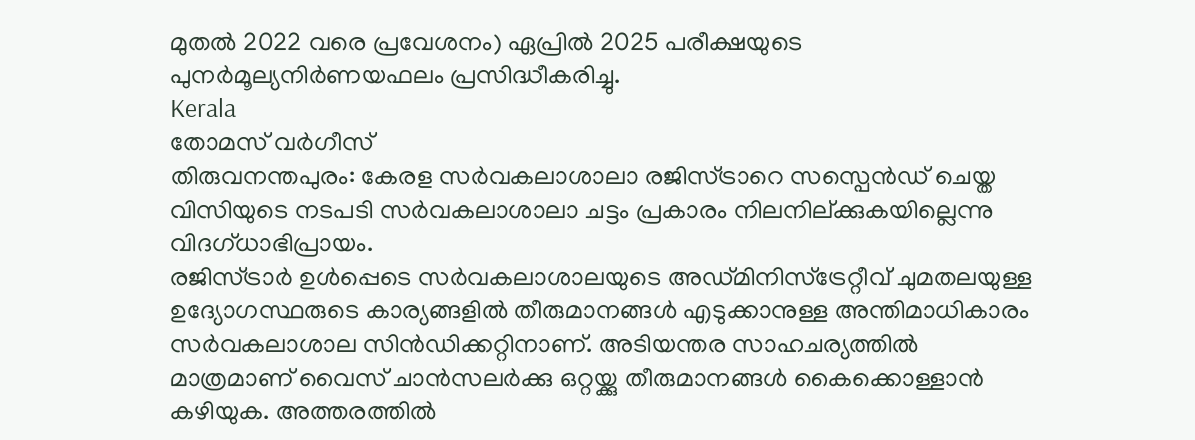മുതൽ 2022 വരെ പ്രവേശനം) ഏപ്രിൽ 2025 പരീക്ഷയുടെ പുനർമൂല്യനിർണയഫലം പ്രസിദ്ധീകരിച്ചു.
Kerala
തോമസ് വർഗീസ്
തിരുവനന്തപുരം: കേരള സർവകലാശാലാ രജിസ്ട്രാറെ സസ്പെൻഡ് ചെയ്ത വിസിയുടെ നടപടി സർവകലാശാലാ ചട്ടം പ്രകാരം നിലനില്ക്കുകയില്ലെന്നു വിദഗ്ധാഭിപ്രായം.
രജിസ്ട്രാർ ഉൾപ്പെടെ സർവകലാശാലയുടെ അഡ്മിനിസ്ട്രേറ്റീവ് ചുമതലയുള്ള ഉദ്യോഗസ്ഥരുടെ കാര്യങ്ങളിൽ തീരുമാനങ്ങൾ എടുക്കാനുള്ള അന്തിമാധികാരം സർവകലാശാല സിൻഡിക്കറ്റിനാണ്. അടിയന്തര സാഹചര്യത്തിൽ മാത്രമാണ് വൈസ് ചാൻസലർക്കു ഒറ്റയ്ക്കു തീരുമാനങ്ങൾ കൈക്കൊള്ളാൻ കഴിയുക. അത്തരത്തിൽ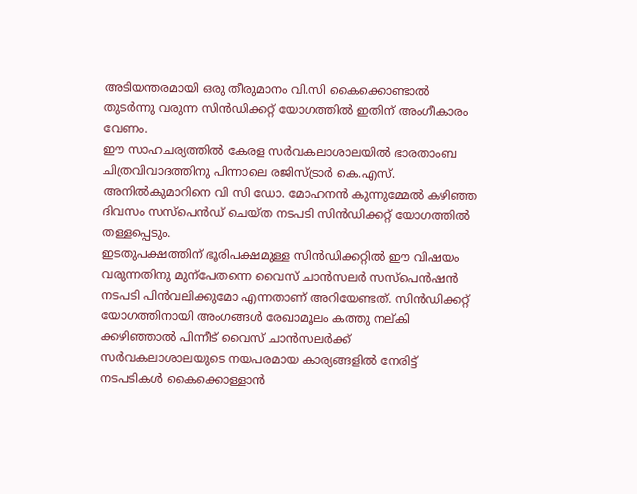അടിയന്തരമായി ഒരു തീരുമാനം വി.സി കൈക്കൊണ്ടാൽ തുടർന്നു വരുന്ന സിൻഡിക്കറ്റ് യോഗത്തിൽ ഇതിന് അംഗീകാരം വേണം.
ഈ സാഹചര്യത്തിൽ കേരള സർവകലാശാലയിൽ ഭാരതാംബ ചിത്രവിവാദത്തിനു പിന്നാലെ രജിസ്ട്രാർ കെ.എസ്. അനിൽകുമാറിനെ വി സി ഡോ. മോഹനൻ കുന്നുമ്മേൽ കഴിഞ്ഞ ദിവസം സസ്പെൻഡ് ചെയ്ത നടപടി സിൻഡിക്കറ്റ് യോഗത്തിൽ തള്ളപ്പെടും.
ഇടതുപക്ഷത്തിന് ഭൂരിപക്ഷമുള്ള സിൻഡിക്കറ്റിൽ ഈ വിഷയം വരുന്നതിനു മുന്പേതന്നെ വൈസ് ചാൻസലർ സസ്പെൻഷൻ നടപടി പിൻവലിക്കുമോ എന്നതാണ് അറിയേണ്ടത്. സിൻഡിക്കറ്റ് യോഗത്തിനായി അംഗങ്ങൾ രേഖാമൂലം കത്തു നല്കി ക്കഴിഞ്ഞാൽ പിന്നീട് വൈസ് ചാൻസലർക്ക് സർവകലാശാലയുടെ നയപരമായ കാര്യങ്ങളിൽ നേരിട്ട് നടപടികൾ കൈക്കൊള്ളാൻ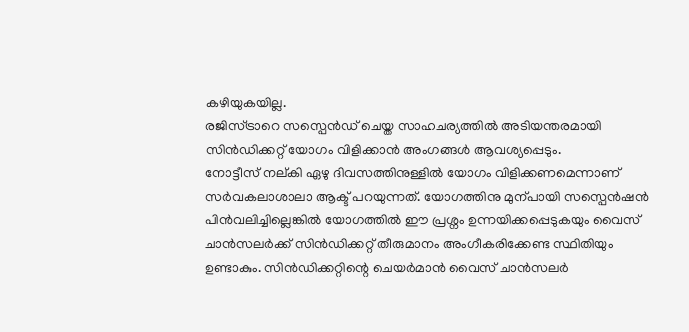കഴിയുകയില്ല.
രജിസ്ട്രാറെ സസ്പെൻഡ് ചെയ്ത സാഹചര്യത്തിൽ അടിയന്തരമായി സിൻഡിക്കറ്റ് യോഗം വിളിക്കാൻ അംഗങ്ങൾ ആവശ്യപ്പെടും.
നോട്ടീസ് നല്കി ഏഴു ദിവസത്തിനുള്ളിൽ യോഗം വിളിക്കണമെന്നാണ് സർവകലാശാലാ ആക്ട് പറയുന്നത്. യോഗത്തിനു മുന്പായി സസ്പെൻഷൻ പിൻവലിച്ചില്ലെങ്കിൽ യോഗത്തിൽ ഈ പ്രശ്നം ഉന്നയിക്കപ്പെടുകയും വൈസ് ചാൻസലർക്ക് സിൻഡിക്കറ്റ് തീരുമാനം അംഗീകരിക്കേണ്ട സ്ഥിതിയും ഉണ്ടാകും. സിൻഡിക്കറ്റിന്റെ ചെയർമാൻ വൈസ് ചാൻസലർ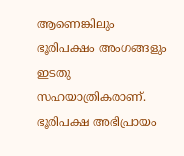ആണെങ്കിലും ഭൂരിപക്ഷം അംഗങ്ങളും ഇടതു സഹയാത്രികരാണ്. ഭൂരിപക്ഷ അഭിപ്രായം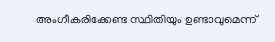അംഗീകരിക്കേണ്ട സ്ഥിതിയും ഉണ്ടാവുമെന്ന്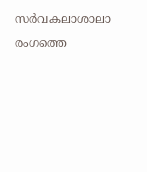സർവകലാശാലാ രംഗത്തെ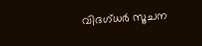വിദഗ്ധർ സൂചന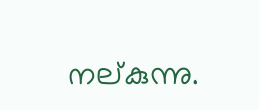നല്കുന്നു.